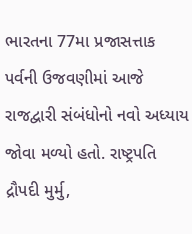ભારતના 77મા પ્રજાસત્તાક પર્વની ઉજવણીમાં આજે રાજદ્વારી સંબંધોનો નવો અધ્યાય જોવા મળ્યો હતો. રાષ્ટ્રપતિ દ્રૌપદી મુર્મુ,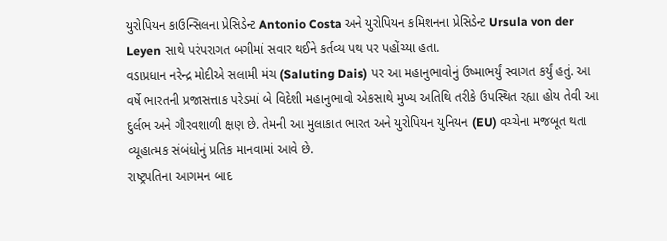યુરોપિયન કાઉન્સિલના પ્રેસિડેન્ટ Antonio Costa અને યુરોપિયન કમિશનના પ્રેસિડેન્ટ Ursula von der Leyen સાથે પરંપરાગત બગીમાં સવાર થઈને કર્તવ્ય પથ પર પહોંચ્યા હતા.
વડાપ્રધાન નરેન્દ્ર મોદીએ સલામી મંચ (Saluting Dais) પર આ મહાનુભાવોનું ઉષ્માભર્યું સ્વાગત કર્યું હતું. આ વર્ષે ભારતની પ્રજાસત્તાક પરેડમાં બે વિદેશી મહાનુભાવો એકસાથે મુખ્ય અતિથિ તરીકે ઉપસ્થિત રહ્યા હોય તેવી આ દુર્લભ અને ગૌરવશાળી ક્ષણ છે. તેમની આ મુલાકાત ભારત અને યુરોપિયન યુનિયન (EU) વચ્ચેના મજબૂત થતા વ્યૂહાત્મક સંબંધોનું પ્રતિક માનવામાં આવે છે.
રાષ્ટ્રપતિના આગમન બાદ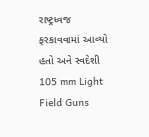રાષ્ટ્રધ્વજ ફરકાવવામાં આવ્યો હતો અને સ્વદેશી 105 mm Light Field Guns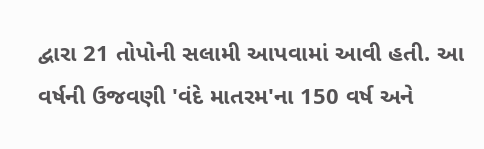દ્વારા 21 તોપોની સલામી આપવામાં આવી હતી. આ વર્ષની ઉજવણી 'વંદે માતરમ'ના 150 વર્ષ અને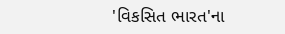'વિકસિત ભારત'ના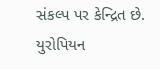સંકલ્પ પર કેન્દ્રિત છે. યુરોપિયન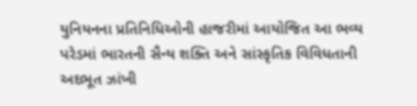યુનિયનના પ્રતિનિધિઓની હાજરીમાં આયોજિત આ ભવ્ય પરેડમાં ભારતની સૈન્ય શક્તિ અને સાંસ્કૃતિક વિવિધતાની અદભૂત ઝાંખી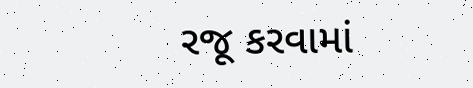રજૂ કરવામાં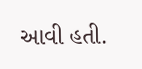આવી હતી.